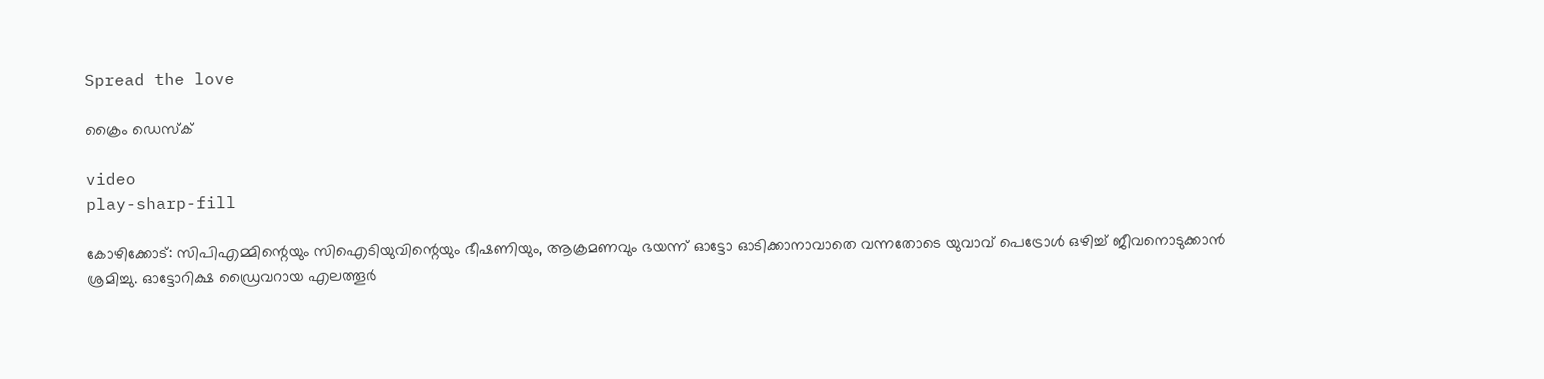Spread the love

ക്രൈം ഡെസ്‌ക്

video
play-sharp-fill

കോഴിക്കോട്: സിപിഎമ്മിന്റെയും സിഐടിയുവിന്റെയും ഭീഷണിയും, ആക്രമണവും ഭയന്ന് ഓട്ടോ ഓടിക്കാനാവാതെ വന്നതോടെ യുവാവ് പെട്രോൾ ഒഴിച്ച് ജീവനൊടുക്കാൻ ശ്രമിച്ചു. ഓട്ടോറിക്ഷ ഡ്രൈവറായ എലത്തൂർ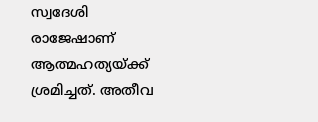സ്വദേശി രാജേഷാണ് ആത്മഹത്യയ്ക്ക് ശ്രമിച്ചത്. അതീവ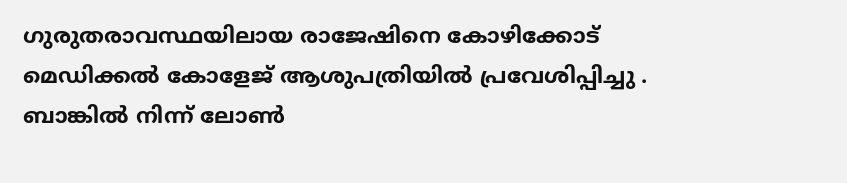ഗുരുതരാവസ്ഥയിലായ രാജേഷിനെ കോഴിക്കോട് മെഡിക്കൽ കോളേജ് ആശുപത്രിയിൽ പ്രവേശിപ്പിച്ചു . ബാങ്കിൽ നിന്ന് ലോൺ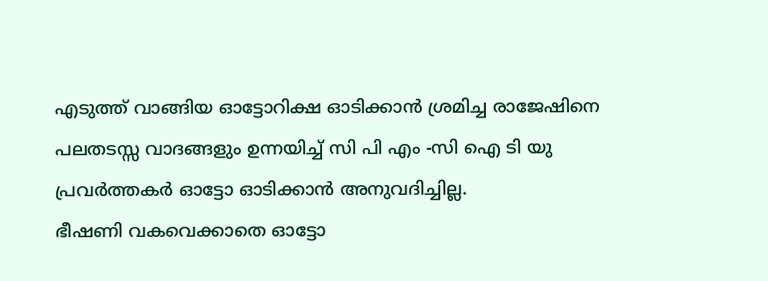എടുത്ത് വാങ്ങിയ ഓട്ടോറിക്ഷ ഓടിക്കാൻ ശ്രമിച്ച രാജേഷിനെ പലതടസ്സ വാദങ്ങളും ഉന്നയിച്ച് സി പി എം -സി ഐ ടി യു പ്രവർത്തകർ ഓട്ടോ ഓടിക്കാൻ അനുവദിച്ചില്ല.
ഭീഷണി വകവെക്കാതെ ഓട്ടോ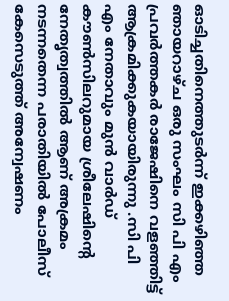ഓടിച്ചതിനെത്തുടർന്ന് ഇക്കഴിഞ്ഞ ഞായറാഴ്ച ഒരു സംഘം സി പി എം പ്രവർത്തകർ രാജേഷിനെ വളഞ്ഞിട്ട് ആക്രമിക്കുകയായിരുന്നു .സി പി എം നേതാവും മുൻ വാർഡ് കൗൺസിലറുമായ ശ്രീലേഷിന്റെ നേതൃത്വത്തിൽ ആണ് അക്രമം നടന്നതെന്ന പരാതിയിൽ പോലീസ് കേസെടുത്ത് അന്വേഷണം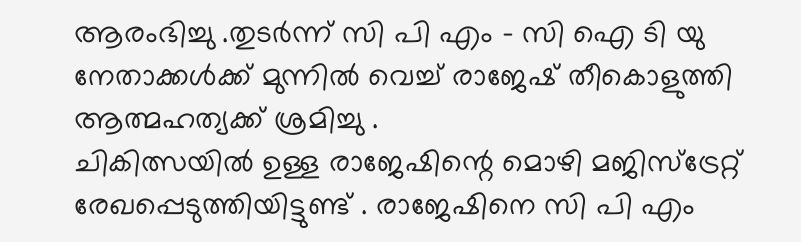ആരംഭിച്ചു .തുടർന്ന് സി പി എം – സി ഐ ടി യു നേതാക്കൾക്ക് മുന്നിൽ വെച്ച് രാജേഷ് തീകൊളുത്തി ആത്മഹത്യക്ക് ശ്രമിച്ചു .
ചികിത്സയിൽ ഉള്ള രാജേഷിന്റെ മൊഴി മജിസ്‌ട്രേറ്റ് രേഖപ്പെടുത്തിയിട്ടുണ്ട് . രാജേഷിനെ സി പി എം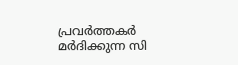പ്രവർത്തകർ മർദിക്കുന്ന സി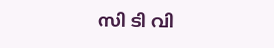സി ടി വി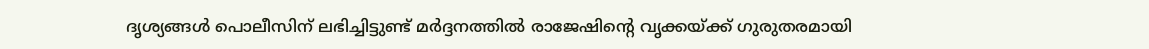ദൃശ്യങ്ങൾ പൊലീസിന് ലഭിച്ചിട്ടുണ്ട് മർദ്ദനത്തിൽ രാജേഷിന്റെ വൃക്കയ്ക്ക് ഗുരുതരമായി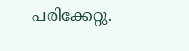പരിക്കേറ്റു.